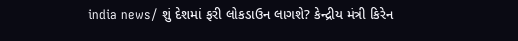india news/ શું દેશમાં ફરી લોકડાઉન લાગશે? કેન્દ્રીય મંત્રી કિરેન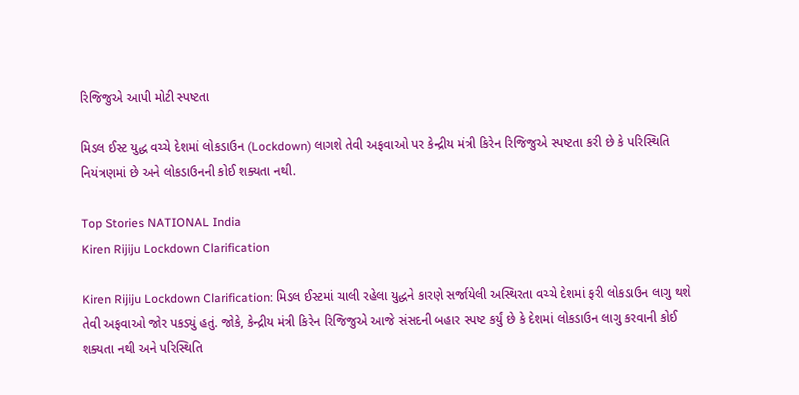રિજિજુએ આપી મોટી સ્પષ્ટતા

મિડલ ઈસ્ટ યુદ્ધ વચ્ચે દેશમાં લોકડાઉન (Lockdown) લાગશે તેવી અફવાઓ પર કેન્દ્રીય મંત્રી કિરેન રિજિજુએ સ્પષ્ટતા કરી છે કે પરિસ્થિતિ નિયંત્રણમાં છે અને લોકડાઉનની કોઈ શક્યતા નથી.

Top Stories NATIONAL India
Kiren Rijiju Lockdown Clarification

Kiren Rijiju Lockdown Clarification: મિડલ ઈસ્ટમાં ચાલી રહેલા યુદ્ધને કારણે સર્જાયેલી અસ્થિરતા વચ્ચે દેશમાં ફરી લોકડાઉન લાગુ થશે તેવી અફવાઓ જોર પકડ્યું હતું. જોકે, કેન્દ્રીય મંત્રી કિરેન રિજિજુએ આજે સંસદની બહાર સ્પષ્ટ કર્યું છે કે દેશમાં લોકડાઉન લાગુ કરવાની કોઈ શક્યતા નથી અને પરિસ્થિતિ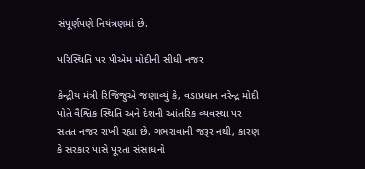સંપૂર્ણપણે નિયંત્રણમાં છે.

પરિસ્થિતિ પર પીએમ મોદીની સીધી નજર

કેન્દ્રીય મંત્રી રિજિજુએ જણાવ્યું કે, વડાપ્રધાન નરેન્દ્ર મોદી પોતે વૈશ્વિક સ્થિતિ અને દેશની આંતરિક વ્યવસ્થા પર સતત નજર રાખી રહ્યા છે. ગભરાવાની જરૂર નથી, કારણ કે સરકાર પાસે પૂરતા સંસાધનો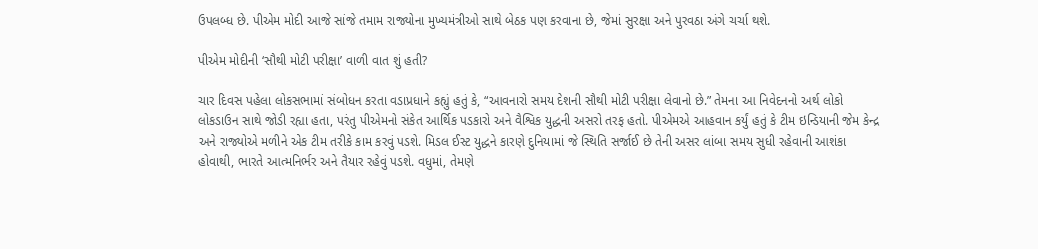ઉપલબ્ધ છે. પીએમ મોદી આજે સાંજે તમામ રાજ્યોના મુખ્યમંત્રીઓ સાથે બેઠક પણ કરવાના છે, જેમાં સુરક્ષા અને પુરવઠા અંગે ચર્ચા થશે.

પીએમ મોદીની ‘સૌથી મોટી પરીક્ષા’ વાળી વાત શું હતી?

ચાર દિવસ પહેલા લોકસભામાં સંબોધન કરતા વડાપ્રધાને કહ્યું હતું કે, “આવનારો સમય દેશની સૌથી મોટી પરીક્ષા લેવાનો છે.” તેમના આ નિવેદનનો અર્થ લોકો લોકડાઉન સાથે જોડી રહ્યા હતા, પરંતુ પીએમનો સંકેત આર્થિક પડકારો અને વૈશ્વિક યુદ્ધની અસરો તરફ હતો. પીએમએ આહવાન કર્યું હતું કે ટીમ ઇન્ડિયાની જેમ કેન્દ્ર અને રાજ્યોએ મળીને એક ટીમ તરીકે કામ કરવું પડશે. મિડલ ઈસ્ટ યુદ્ધને કારણે દુનિયામાં જે સ્થિતિ સર્જાઈ છે તેની અસર લાંબા સમય સુધી રહેવાની આશંકા હોવાથી, ભારતે આત્મનિર્ભર અને તૈયાર રહેવું પડશે. વધુમાં, તેમણે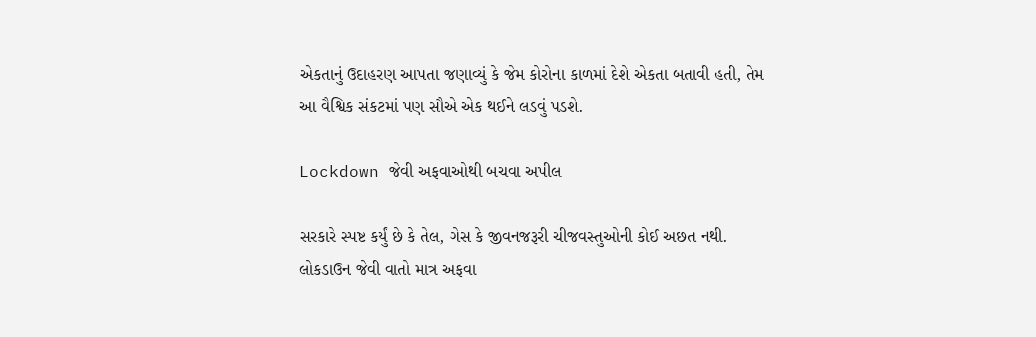એકતાનું ઉદાહરણ આપતા જણાવ્યું કે જેમ કોરોના કાળમાં દેશે એકતા બતાવી હતી, તેમ આ વૈશ્વિક સંકટમાં પણ સૌએ એક થઈને લડવું પડશે.

Lockdown જેવી અફવાઓથી બચવા અપીલ

સરકારે સ્પષ્ટ કર્યું છે કે તેલ, ગેસ કે જીવનજરૂરી ચીજવસ્તુઓની કોઈ અછત નથી. લોકડાઉન જેવી વાતો માત્ર અફવા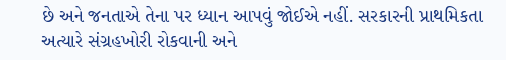છે અને જનતાએ તેના પર ધ્યાન આપવું જોઈએ નહીં. સરકારની પ્રાથમિકતા અત્યારે સંગ્રહખોરી રોકવાની અને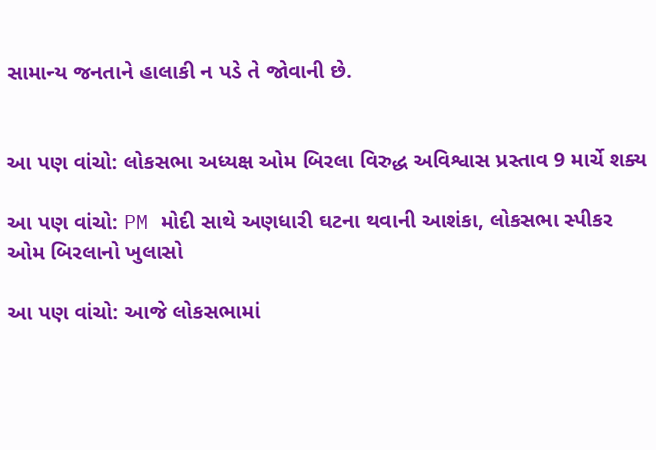સામાન્ય જનતાને હાલાકી ન પડે તે જોવાની છે.


આ પણ વાંચો: લોકસભા અધ્યક્ષ ઓમ બિરલા વિરુદ્ધ અવિશ્વાસ પ્રસ્તાવ 9 માર્ચે શક્ય

આ પણ વાંચો: PM મોદી સાથે અણધારી ઘટના થવાની આશંકા, લોકસભા સ્પીકર ઓમ બિરલાનો ખુલાસો

આ પણ વાંચો: આજે લોકસભામાં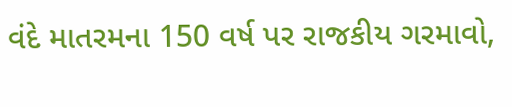વંદે માતરમના 150 વર્ષ પર રાજકીય ગરમાવો,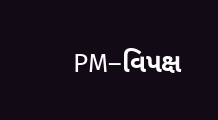PM–વિપક્ષ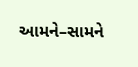આમને–સામને